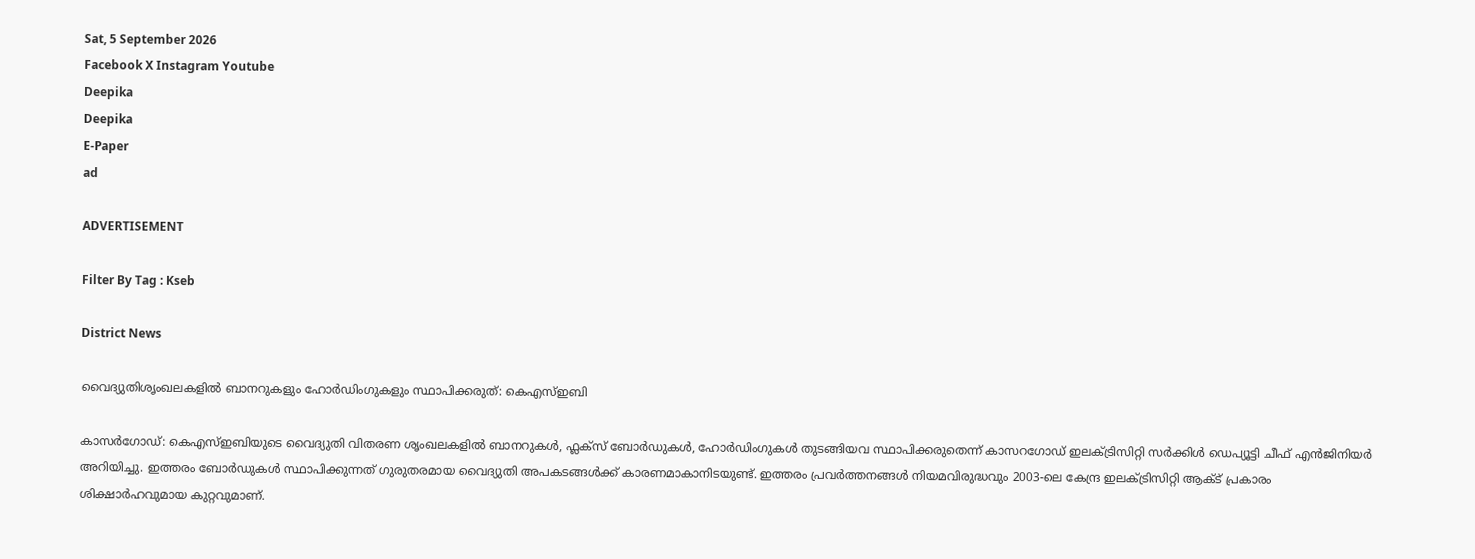Sat, 5 September 2026
Facebook X Instagram Youtube
Deepika
Deepika
E-Paper
ad

ADVERTISEMENT

Filter By Tag : Kseb

District News

വൈദ്യുതിശൃംഖലകളില്‍ ബാനറുകളും ഹോര്‍ഡിംഗുകളും സ്ഥാപിക്കരുത്: കെഎസ്ഇബി

കാസര്‍ഗോഡ്: കെഎസ്ഇബിയുടെ വൈദ്യുതി വിതരണ ശൃംഖലകളില്‍ ബാനറുകള്‍, ഫ്ലക്‌സ് ബോര്‍ഡുകള്‍, ഹോര്‍ഡിംഗുകള്‍ തുടങ്ങിയവ സ്ഥാപിക്കരുതെന്ന് കാസറഗോഡ് ഇലക്ട്രിസിറ്റി സര്‍ക്കിള്‍ ഡെപ്യൂട്ടി ചീഫ് എൻജിനിയര്‍ അറിയിച്ചു. ഇത്തരം ബോര്‍ഡുകള്‍ സ്ഥാപിക്കുന്നത് ഗുരുതരമായ വൈദ്യുതി അപകടങ്ങള്‍ക്ക് കാരണമാകാനിടയുണ്ട്. ഇത്തരം പ്രവര്‍ത്തനങ്ങള്‍ നിയമവിരുദ്ധവും 2003-ലെ കേന്ദ്ര ഇലക്ട്രിസിറ്റി ആക്ട് പ്രകാരം ശിക്ഷാര്‍ഹവുമായ കുറ്റവുമാണ്.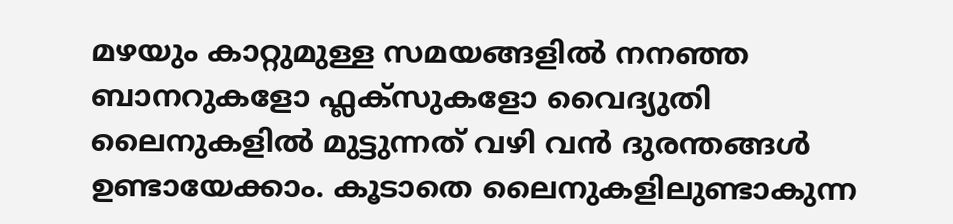മഴയും കാറ്റുമുള്ള സമയങ്ങളില്‍ നനഞ്ഞ ബാനറുകളോ ഫ്ലക്‌സുകളോ വൈദ്യുതി ലൈനുകളില്‍ മുട്ടുന്നത് വഴി വന്‍ ദുരന്തങ്ങള്‍ ഉണ്ടായേക്കാം. കൂടാതെ ലൈനുകളിലുണ്ടാകുന്ന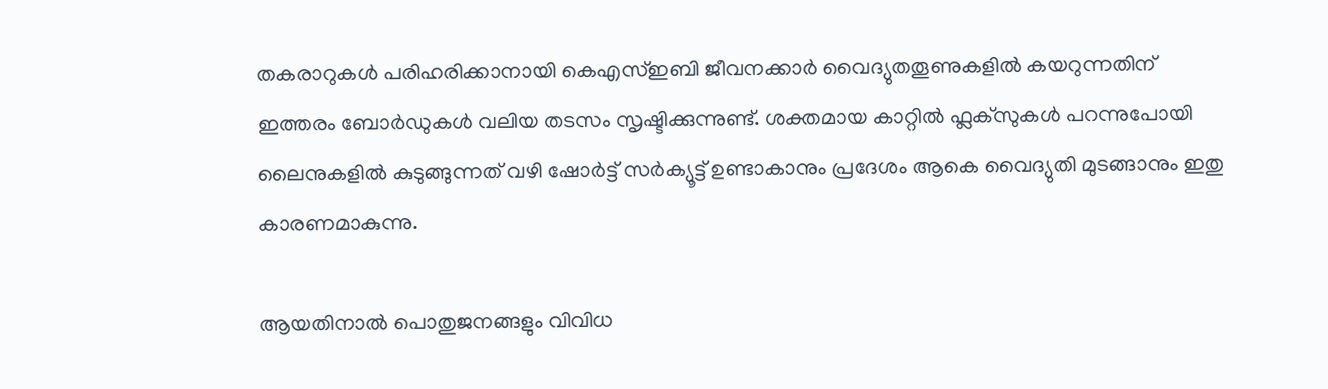തകരാറുകള്‍ പരിഹരിക്കാനായി കെഎസ്ഇബി ജീവനക്കാര്‍ വൈദ്യുതതൂണുകളില്‍ കയറുന്നതിന് ഇത്തരം ബോര്‍ഡുകള്‍ വലിയ തടസം സൃഷ്ടിക്കുന്നുണ്ട്. ശക്തമായ കാറ്റില്‍ ഫ്ലക്‌സുകള്‍ പറന്നുപോയി ലൈനുകളില്‍ കുടുങ്ങുന്നത് വഴി ഷോര്‍ട്ട് സര്‍ക്യൂട്ട് ഉണ്ടാകാനും പ്രദേശം ആകെ വൈദ്യുതി മുടങ്ങാനും ഇതു കാരണമാകുന്നു.

ആയതിനാല്‍ പൊതുജനങ്ങളും വിവിധ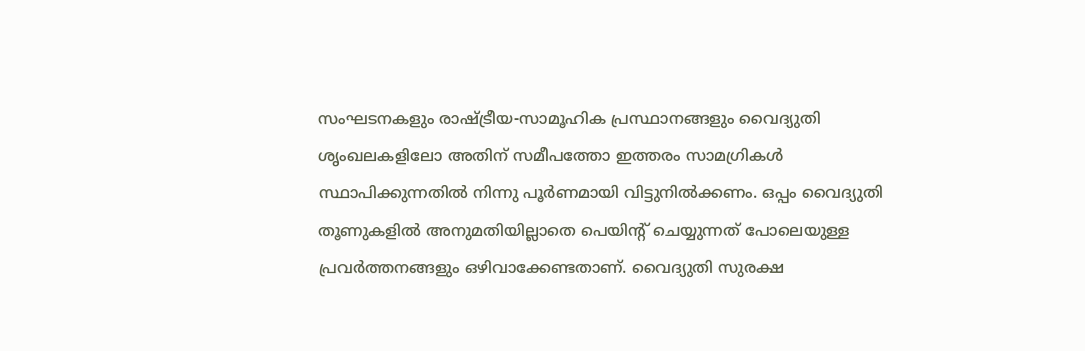സംഘടനകളും രാഷ്ട്രീയ-സാമൂഹിക പ്രസ്ഥാനങ്ങളും വൈദ്യുതി ശൃംഖലകളിലോ അതിന് സമീപത്തോ ഇത്തരം സാമഗ്രികള്‍ സ്ഥാപിക്കുന്നതില്‍ നിന്നു പൂര്‍ണമായി വിട്ടുനില്‍ക്കണം. ഒപ്പം വൈദ്യുതി തൂണുകളില്‍ അനുമതിയില്ലാതെ പെയിന്‍റ് ചെയ്യുന്നത് പോലെയുള്ള പ്രവര്‍ത്തനങ്ങളും ഒഴിവാക്കേണ്ടതാണ്. വൈദ്യുതി സുരക്ഷ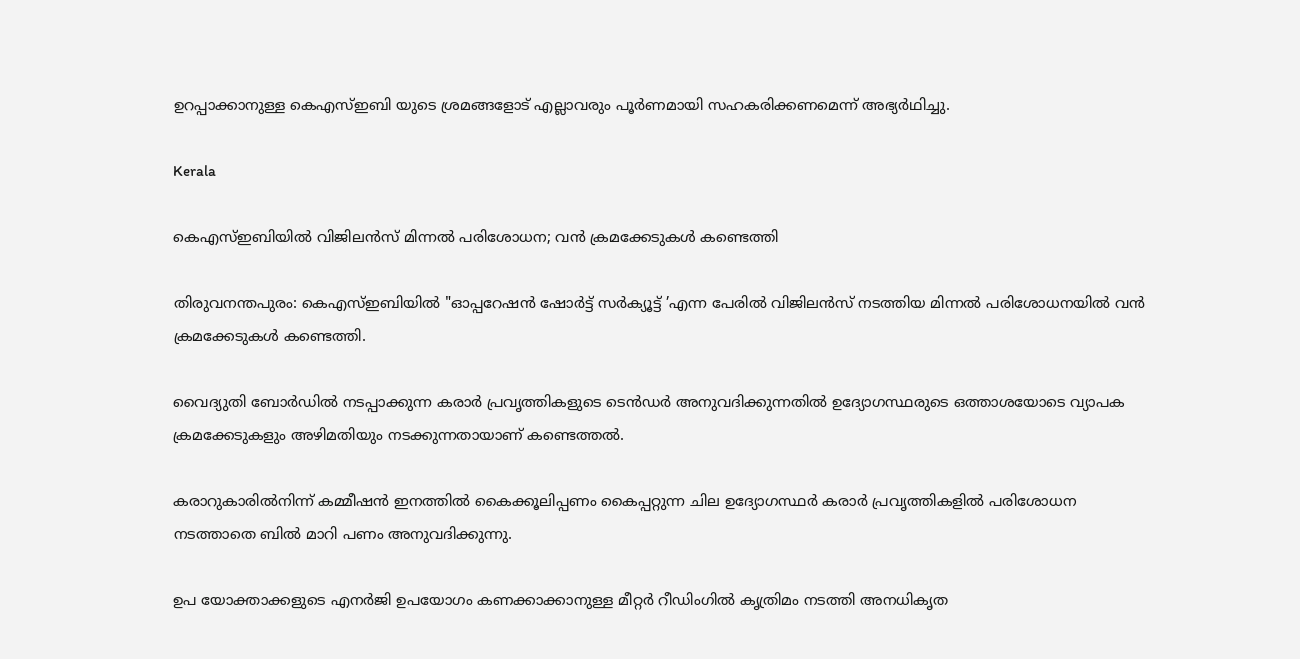ഉറപ്പാക്കാനുള്ള കെഎസ്ഇബി യുടെ ശ്രമങ്ങളോട് എല്ലാവരും പൂര്‍ണമായി സഹകരിക്കണമെന്ന് അഭ്യര്‍ഥിച്ചു.

Kerala

കെഎസ്ഇബിയിൽ വിജിലൻസ് മിന്നൽ പരിശോധന; വൻ ക്രമക്കേടുകൾ കണ്ടെത്തി

തിരുവനന്തപുരം: കെഎസ്ഇബിയിൽ "ഓപ്പറേഷൻ ഷോർട്ട് സർക്യൂട്ട് ’എന്ന പേരിൽ വിജിലൻസ് നടത്തിയ മിന്നൽ പരിശോധനയിൽ വൻ ക്രമക്കേടുകൾ കണ്ടെത്തി.

വൈദ്യുതി ബോർഡിൽ നടപ്പാക്കുന്ന കരാർ പ്രവൃത്തികളുടെ ടെൻഡർ അനുവദിക്കുന്നതിൽ ഉദ്യോഗസ്ഥരുടെ ഒത്താശയോടെ വ്യാപക ക്രമക്കേടുകളും അഴിമതിയും നടക്കുന്നതായാണ് കണ്ടെത്തൽ.

കരാറുകാരിൽനിന്ന് കമ്മീഷൻ ഇനത്തിൽ കൈക്കൂലിപ്പണം കൈപ്പറ്റുന്ന ചില ഉദ്യോഗസ്ഥർ കരാർ പ്രവൃത്തികളിൽ പരിശോധന നടത്താതെ ബിൽ മാറി പണം അനുവദിക്കുന്നു.

ഉപ യോക്താക്കളുടെ എനർജി ഉപയോഗം കണക്കാക്കാനുള്ള മീറ്റർ റീഡിംഗിൽ കൃത്രിമം നടത്തി അനധികൃത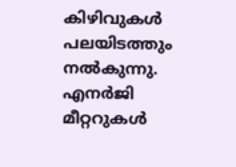കിഴിവുകൾ പലയിടത്തും നൽകുന്നു. എനർജി മീറ്ററുകൾ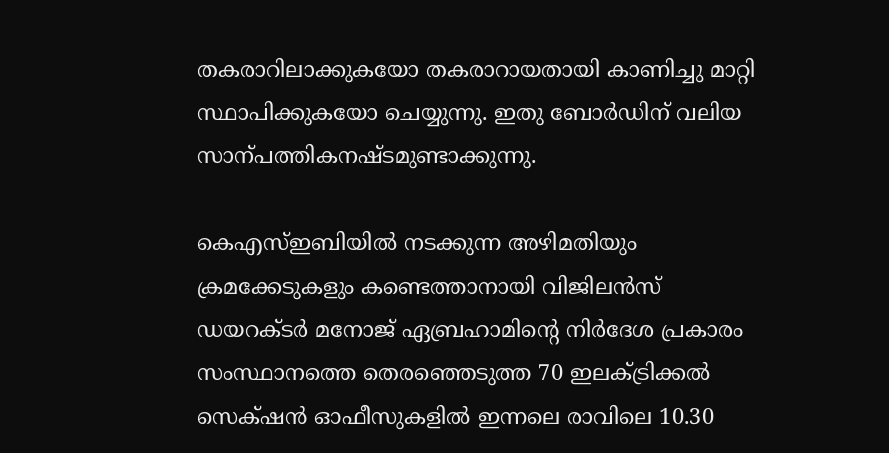തകരാറിലാക്കുകയോ തകരാറായതായി കാണിച്ചു മാറ്റി സ്ഥാപിക്കുകയോ ചെയ്യുന്നു. ഇതു ബോർഡിന് വലിയ സാന്പത്തികനഷ്‌ടമുണ്ടാക്കുന്നു.

കെഎസ്ഇബിയിൽ നടക്കുന്ന അഴിമതിയും ക്രമക്കേടുകളും കണ്ടെത്താനായി വിജിലൻസ് ഡയറക്‌ടർ മനോജ് ഏബ്രഹാമിന്‍റെ നിർദേശ പ്രകാരം സംസ്ഥാനത്തെ തെരഞ്ഞെടുത്ത 70 ഇലക്‌ട്രിക്കൽ സെക്‌ഷൻ ഓഫീസുകളിൽ ഇന്നലെ രാവിലെ 10.30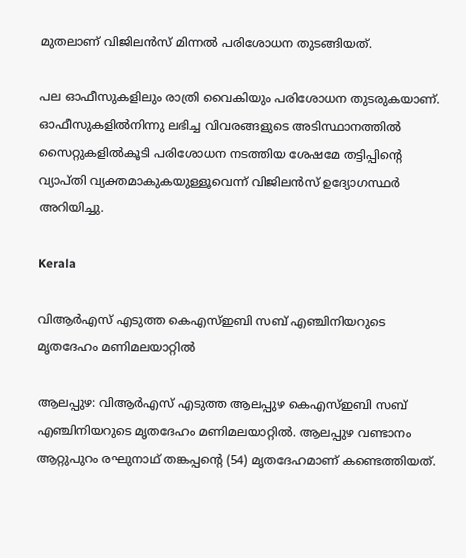മുതലാണ് വിജിലൻസ് മിന്നൽ പരിശോധന തുടങ്ങിയത്.

പല ഓഫീസുകളിലും രാത്രി വൈകിയും പരിശോധന തുടരുകയാണ്. ഓഫീസുകളിൽനിന്നു ലഭിച്ച വിവരങ്ങളുടെ അടിസ്ഥാനത്തിൽ സൈറ്റുകളിൽകൂടി പരിശോധന നടത്തിയ ശേഷമേ തട്ടിപ്പിന്‍റെ വ്യാപ്തി വ്യക്തമാകുകയുള്ളൂവെന്ന് വിജിലൻസ് ഉദ്യോഗസ്ഥർ അറിയിച്ചു.

Kerala

വിആർഎസ് എടുത്ത കെഎസ്ഇബി സബ് എഞ്ചിനിയറുടെ മൃതദേഹം മണിമലയാറ്റിൽ

ആലപ്പുഴ: വിആർഎസ് എടുത്ത ആലപ്പുഴ കെഎസ്ഇബി സബ് എഞ്ചിനിയറുടെ മൃതദേഹം മണിമലയാറ്റിൽ. ആലപ്പുഴ വണ്ടാനം ആറ്റുപുറം രഘുനാഥ് തങ്കപ്പന്‍റെ (54) മൃതദേഹമാണ് കണ്ടെത്തിയത്.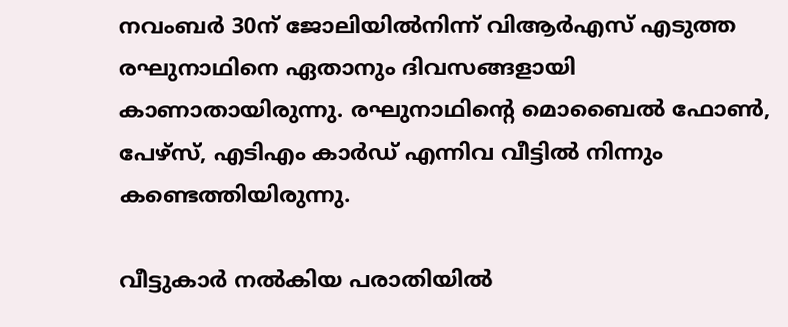നവംബർ 30ന് ജോലിയിൽനിന്ന് വിആർഎസ് എടുത്ത രഘുനാഥിനെ ഏതാനും ദിവസങ്ങളായി കാണാതായിരുന്നു. രഘുനാഥിന്‍റെ മൊബൈൽ ഫോൺ, പേഴ്സ്, എടിഎം കാർഡ് എന്നിവ വീട്ടിൽ നിന്നും കണ്ടെത്തിയിരുന്നു.

വീട്ടുകാർ നൽകിയ പരാതിയിൽ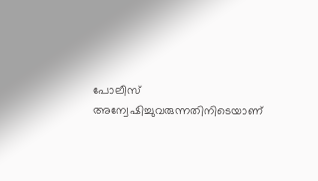പോലീസ് അന്വേഷിച്ചുവരുന്നതിനിടെയാണ്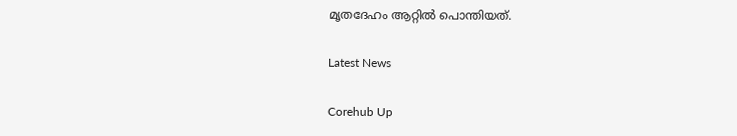മൃതദേഹം ആറ്റിൽ പൊന്തിയത്.

Latest News

Corehub Up